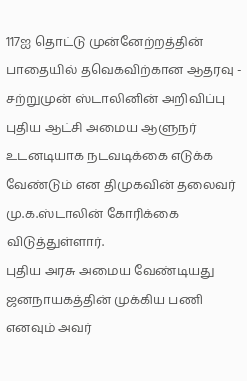117ஐ தொட்டு முன்னேற்றத்தின் பாதையில் தவெகவிற்கான ஆதரவு - சற்றுமுன் ஸ்டாலினின் அறிவிப்பு
புதிய ஆட்சி அமைய ஆளுநர் உடனடியாக நடவடிக்கை எடுக்க வேண்டும் என திமுகவின் தலைவர் மு.க.ஸ்டாலின் கோரிக்கை விடுத்துள்ளார்.
புதிய அரசு அமைய வேண்டியது ஜனநாயகத்தின் முக்கிய பணி எனவும் அவர்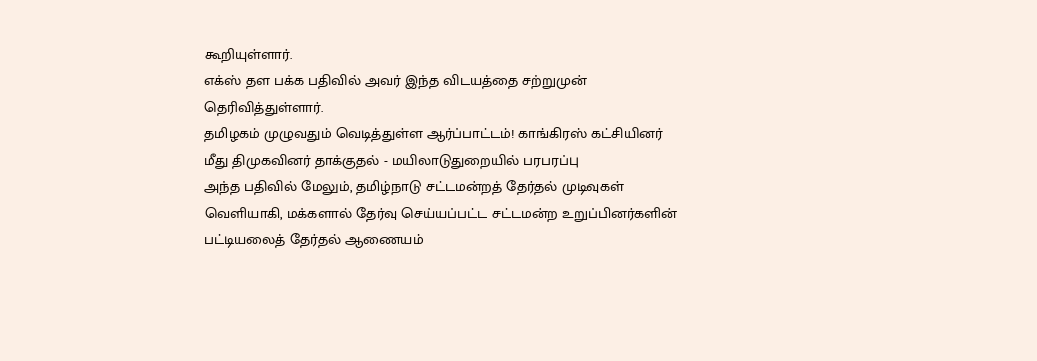கூறியுள்ளார்.
எக்ஸ் தள பக்க பதிவில் அவர் இந்த விடயத்தை சற்றுமுன் தெரிவித்துள்ளார்.
தமிழகம் முழுவதும் வெடித்துள்ள ஆர்ப்பாட்டம்! காங்கிரஸ் கட்சியினர் மீது திமுகவினர் தாக்குதல் - மயிலாடுதுறையில் பரபரப்பு
அந்த பதிவில் மேலும், தமிழ்நாடு சட்டமன்றத் தேர்தல் முடிவுகள் வெளியாகி, மக்களால் தேர்வு செய்யப்பட்ட சட்டமன்ற உறுப்பினர்களின் பட்டியலைத் தேர்தல் ஆணையம்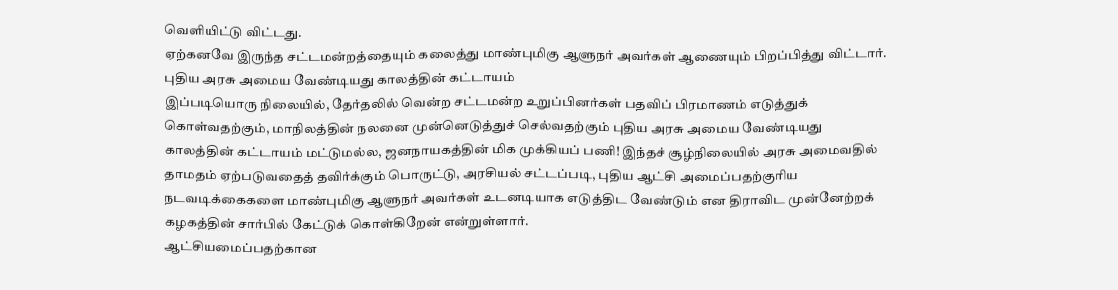வெளியிட்டு விட்டது.
ஏற்கனவே இருந்த சட்டமன்றத்தையும் கலைத்து மாண்புமிகு ஆளுநர் அவர்கள் ஆணையும் பிறப்பித்து விட்டார்.
புதிய அரசு அமைய வேண்டியது காலத்தின் கட்டாயம்
இப்படியொரு நிலையில், தேர்தலில் வென்ற சட்டமன்ற உறுப்பினர்கள் பதவிப் பிரமாணம் எடுத்துக் கொள்வதற்கும், மாநிலத்தின் நலனை முன்னெடுத்துச் செல்வதற்கும் புதிய அரசு அமைய வேண்டியது காலத்தின் கட்டாயம் மட்டுமல்ல, ஜனநாயகத்தின் மிக முக்கியப் பணி! இந்தச் சூழ்நிலையில் அரசு அமைவதில் தாமதம் ஏற்படுவதைத் தவிர்க்கும் பொருட்டு, அரசியல் சட்டப்படி, புதிய ஆட்சி அமைப்பதற்குரிய நடவடிக்கைகளை மாண்புமிகு ஆளுநர் அவர்கள் உடனடியாக எடுத்திட வேண்டும் என திராவிட முன்னேற்றக் கழகத்தின் சார்பில் கேட்டுக் கொள்கிறேன் என்றுள்ளார்.
ஆட்சியமைப்பதற்கான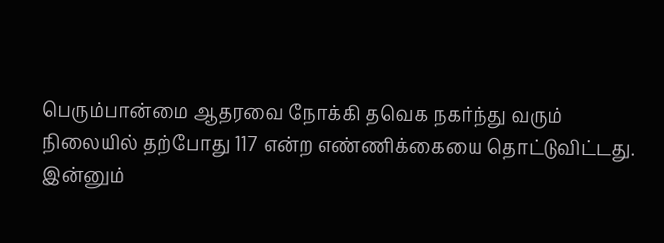பெரும்பான்மை ஆதரவை நோக்கி தவெக நகர்ந்து வரும் நிலையில் தற்போது 117 என்ற எண்ணிக்கையை தொட்டுவிட்டது.
இன்னும்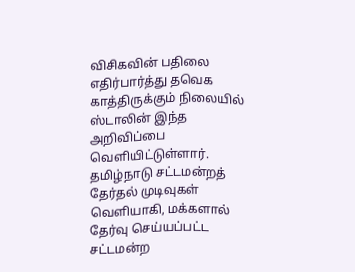விசிகவின் பதிலை எதிர்பார்த்து தவெக காத்திருக்கும் நிலையில் ஸ்டாலின் இந்த அறிவிப்பை வெளியிட்டுள்ளார்.
தமிழ்நாடு சட்டமன்றத் தேர்தல் முடிவுகள் வெளியாகி, மக்களால் தேர்வு செய்யப்பட்ட சட்டமன்ற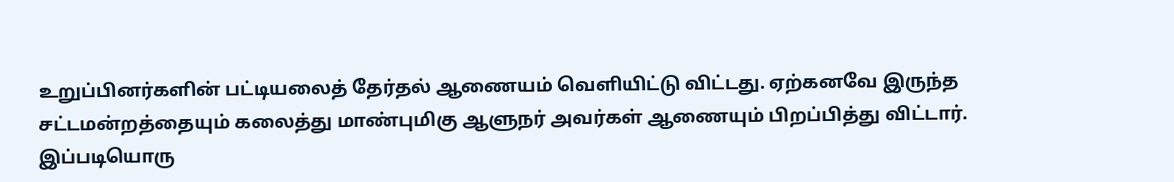உறுப்பினர்களின் பட்டியலைத் தேர்தல் ஆணையம் வெளியிட்டு விட்டது. ஏற்கனவே இருந்த சட்டமன்றத்தையும் கலைத்து மாண்புமிகு ஆளுநர் அவர்கள் ஆணையும் பிறப்பித்து விட்டார். இப்படியொரு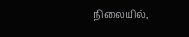நிலையில்,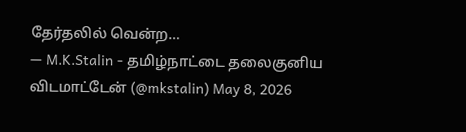தேர்தலில் வென்ற…
— M.K.Stalin - தமிழ்நாட்டை தலைகுனிய விடமாட்டேன் (@mkstalin) May 8, 2026